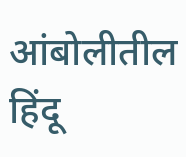आंबोलीतील हिंदू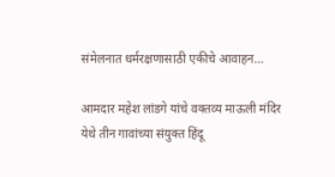संमेलनात धर्मरक्षणासाठी एकीचे आवाहन…

आमदार महेश लांडगे यांचे वक्तव्य माऊली मंदिर येथे तीन गावांच्या संयुक्त हिंदू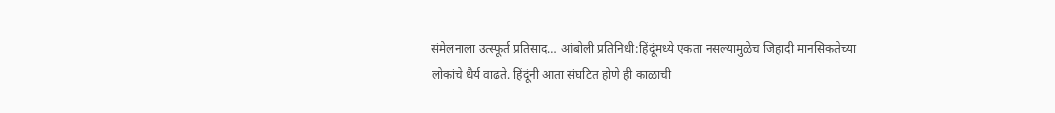संमेलनाला उत्स्फूर्त प्रतिसाद… आंबोली प्रतिनिधी:हिंदूंमध्ये एकता नसल्यामुळेच जिहादी मानसिकतेच्या लोकांचे धैर्य वाढते. हिंदूंनी आता संघटित होणे ही काळाची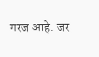गरज आहे. जर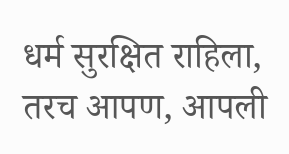धर्म सुरक्षित राहिला, तरच आपण, आपली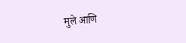मुले आणि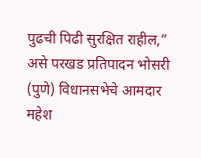पुढची पिढी सुरक्षित राहील,” असे परखड प्रतिपादन भोसरी (पुणे) विधानसभेचे आमदार महेश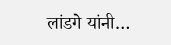लांडगे यांनी…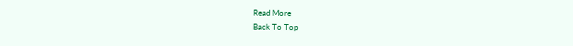Read More
Back To Top